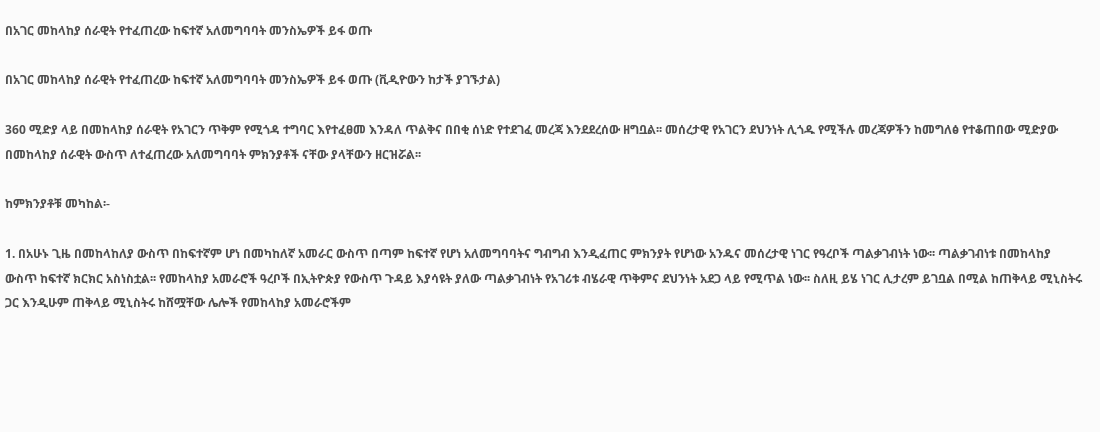በአገር መከላከያ ሰራዊት የተፈጠረው ከፍተኛ አለመግባባት መንስኤዎች ይፋ ወጡ

በአገር መከላከያ ሰራዊት የተፈጠረው ከፍተኛ አለመግባባት መንስኤዎች ይፋ ወጡ (ቪዲዮውን ከታች ያገኙታል)

360 ሚድያ ላይ በመከላከያ ሰራዊት የአገርን ጥቅም የሚጎዳ ተግባር እየተፈፀመ እንዳለ ጥልቅና በበቂ ሰነድ የተደገፈ መረጃ እንደደረሰው ዘግቧል፡፡ መሰረታዊ የአገርን ደህንነት ሊጎዱ የሚችሉ መረጃዎችን ከመግለፅ የተቆጠበው ሚድያው በመከላከያ ሰራዊት ውስጥ ለተፈጠረው አለመግባባት ምክንያቶች ናቸው ያላቸውን ዘርዝሯል፡፡

ከምክንያቶቹ መካከል፡-

1. በአሁኑ ጊዜ በመከላከለያ ውስጥ በከፍተኛም ሆነ በመካከለኛ አመራር ውስጥ በጣም ከፍተኛ የሆነ አለመግባባትና ግብግብ እንዲፈጠር ምክንያት የሆነው አንዱና መሰረታዊ ነገር የዓረቦች ጣልቃገብነት ነው፡፡ ጣልቃገብነቱ በመከላከያ ውስጥ ከፍተኛ ክርክር አስነስቷል፡፡ የመከላከያ አመራሮች ዓረቦች በኢትዮጵያ የውስጥ ጉዳይ እያሳዩት ያለው ጣልቃገብነት የአገሪቱ ብሄራዊ ጥቅምና ደህንነት አደጋ ላይ የሚጥል ነው፡፡ ስለዚ ይሄ ነገር ሊታረም ይገቧል በሚል ከጠቅላይ ሚኒስትሩ ጋር እንዲሁም ጠቅላይ ሚኒስትሩ ከሸሟቸው ሌሎች የመከላከያ አመራሮችም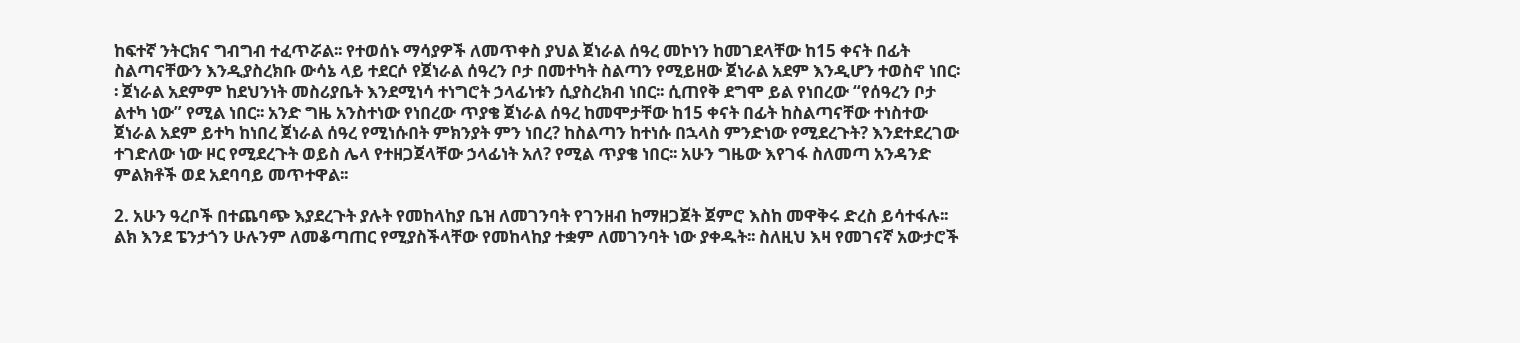ከፍተኛ ንትርክና ግብግብ ተፈጥሯል፡፡ የተወሰኑ ማሳያዎች ለመጥቀስ ያህል ጀነራል ሰዓረ መኮነን ከመገደላቸው ከ15 ቀናት በፊት ስልጣናቸውን እንዲያስረክቡ ውሳኔ ላይ ተደርሶ የጀነራል ሰዓረን ቦታ በመተካት ስልጣን የሚይዘው ጀነራል አደም እንዲሆን ተወስኖ ነበር፡፡ ጀነራል አደምም ከደህንነት መስሪያቤት እንደሚነሳ ተነግሮት ኃላፊነቱን ሲያስረክብ ነበር፡፡ ሲጠየቅ ደግሞ ይል የነበረው “የሰዓረን ቦታ ልተካ ነው” የሚል ነበር፡፡ አንድ ግዜ አንስተነው የነበረው ጥያቄ ጀነራል ሰዓረ ከመሞታቸው ከ15 ቀናት በፊት ከስልጣናቸው ተነስተው ጀነራል አደም ይተካ ከነበረ ጀነራል ሰዓረ የሚነሱበት ምክንያት ምን ነበረ? ከስልጣን ከተነሱ በኋላስ ምንድነው የሚደረጉት? እንደተደረገው ተገድለው ነው ዞር የሚደረጉት ወይስ ሌላ የተዘጋጀላቸው ኃላፊነት አለ? የሚል ጥያቄ ነበር፡፡ አሁን ግዜው እየገፋ ስለመጣ አንዳንድ ምልክቶች ወደ አደባባይ መጥተዋል፡፡

2. አሁን ዓረቦች በተጨባጭ እያደረጉት ያሉት የመከላከያ ቤዝ ለመገንባት የገንዘብ ከማዘጋጀት ጀምሮ እስከ መዋቅሩ ድረስ ይሳተፋሉ፡፡ ልክ እንደ ፔንታጎን ሁሉንም ለመቆጣጠር የሚያስችላቸው የመከላከያ ተቋም ለመገንባት ነው ያቀዱት፡፡ ስለዚህ እዛ የመገናኛ አውታሮች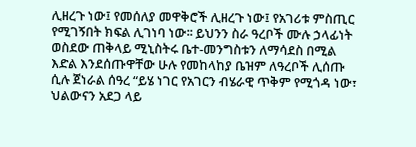ሊዘረጉ ነው፤ የመሰለያ መዋቅሮች ሊዘረጉ ነው፤ የአገሪቱ ምስጢር የሚገኝበት ክፍል ሊገነባ ነው፡፡ ይህንን ስራ ዓረቦች ሙሉ ኃላፊነት ወስደው ጠቅላይ ሚኒስትሩ ቤተ-መንግስቱን ለማሳደስ በሚል እድል እንደሰጡዋቸው ሁሉ የመከላከያ ቤዝም ለዓረቦች ሊሰጡ ሲሉ ጀነራል ሰዓረ “ይሄ ነገር የአገርን ብሄራዊ ጥቅም የሚጎዳ ነው፣ ህልውናን አደጋ ላይ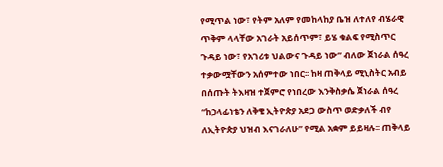የሚጥል ነው፣ የትም አለም የመከላከያ ቤዝ ለተለየ ብሄራዊ ጥቅም ላላቸው አገራት አይሰጥም፣ ይሄ ቁልፍ የሚስጥር ጉዳይ ነው፣ የአገሪቱ ህልውና ጉዳይ ነው” ብለው ጀነራል ሰዓረ ተቃውሟቸውን አሰምተው ነበር፡፡ ከዛ ጠቅላይ ሚኒስትር አብይ በሰጡት ትእዛዝ ተጀምሮ የነበረው እንቅስቃሴ ጀነራል ሰዓረ “ከኃላፊነቴን ለቅቄ ኢትዮጵያ አደጋ ውስጥ ወድቃለች ብየ ለኢትዮጵያ ህዝብ እናገራለሁ” የሚል አቋም ይይዛሉ፡፡ ጠቅላይ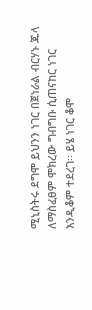ሚኒስትሩ ደግሞ ይህንን ነገር በጀነራል ብርሃኑ ጁላ ለማስፈፀም ሞክረው ግብግቡ ሲጠናከር ነገር እንዲቆም ተደረገ፡፡ ይሄ ነገር ቆሞ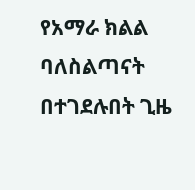የአማራ ክልል ባለስልጣናት በተገደሉበት ጊዜ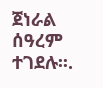ጀነራል ሰዓረም ተገደሉ፡፡.